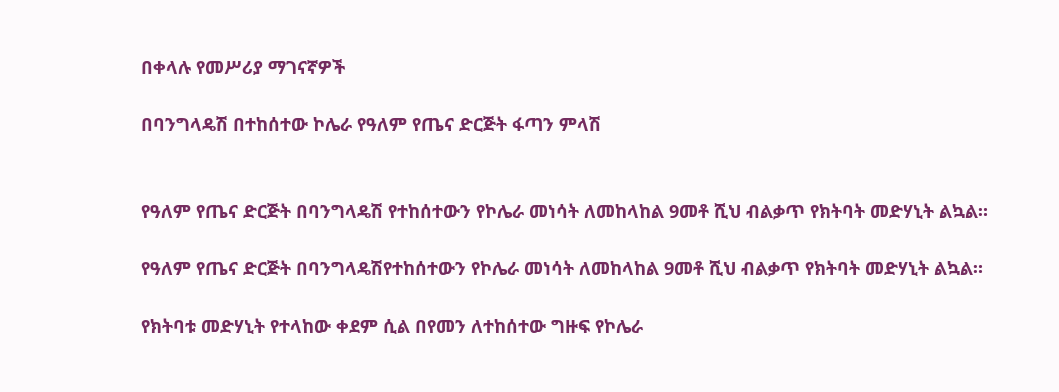በቀላሉ የመሥሪያ ማገናኛዎች

በባንግላዴሽ በተከሰተው ኮሌራ የዓለም የጤና ድርጅት ፋጣን ምላሽ


የዓለም የጤና ድርጅት በባንግላዴሽ የተከሰተውን የኮሌራ መነሳት ለመከላከል 9መቶ ሺህ ብልቃጥ የክትባት መድሃኒት ልኳል።

የዓለም የጤና ድርጅት በባንግላዴሽየተከሰተውን የኮሌራ መነሳት ለመከላከል 9መቶ ሺህ ብልቃጥ የክትባት መድሃኒት ልኳል።

የክትባቱ መድሃኒት የተላከው ቀደም ሲል በየመን ለተከሰተው ግዙፍ የኮሌራ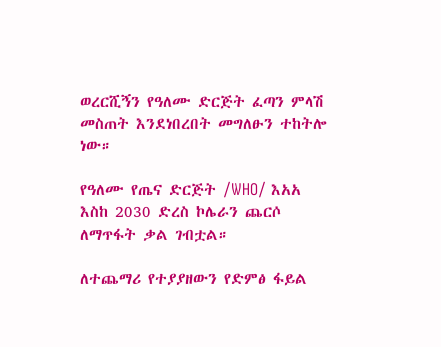ወረርሺኝን የዓለሙ ድርጅት ፈጣን ምላሽ መስጠት እንደነበረበት መግለፁን ተከትሎ ነው።

የዓለሙ የጤና ድርጅት /WHO/ እአአ እስከ 2030 ድረስ ኮሌራን ጨርሶ ለማጥፋት ቃል ገብቷል።

ለተጨማሪ የተያያዘውን የድምፅ ፋይል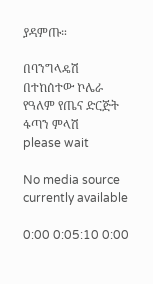ያዳምጡ።

በባንግላዴሽ በተከሰተው ኮሌራ የዓለም የጤና ድርጅት ፋጣን ምላሽ
please wait

No media source currently available

0:00 0:05:10 0:00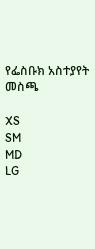የፌስቡክ አስተያየት መስጫ

XS
SM
MD
LG